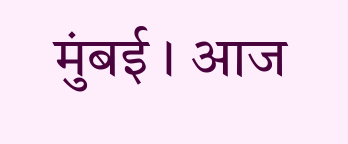मुंबई । आज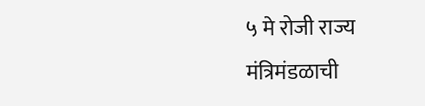५ मे रोजी राज्य मंत्रिमंडळाची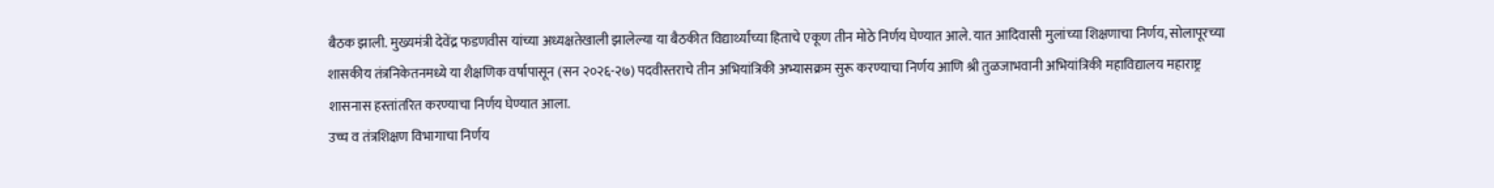बैठक झाली. मुख्यमंत्री देवेंद्र फडणवीस यांच्या अध्यक्षतेखाली झालेल्या या बैठकीत विद्यार्थ्यांच्या हिताचे एकूण तीन मोठे निर्णय घेण्यात आले. यात आदिवासी मुलांच्या शिक्षणाचा निर्णय, सोलापूरच्या शासकीय तंत्रनिकेतनमध्ये या शैक्षणिक वर्षापासून (सन २०२६-२७) पदवीस्तराचे तीन अभियांत्रिकी अभ्यासक्रम सुरू करण्याचा निर्णय आणि श्री तुळजाभवानी अभियांत्रिकी महाविद्यालय महाराष्ट्र शासनास हस्तांतरित करण्याचा निर्णय घेण्यात आला.
उच्च व तंत्रशिक्षण विभागाचा निर्णय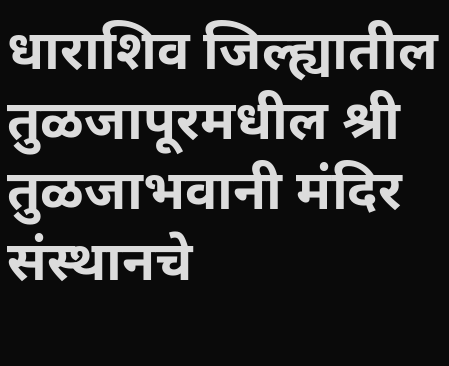धाराशिव जिल्ह्यातील तुळजापूरमधील श्री तुळजाभवानी मंदिर संस्थानचे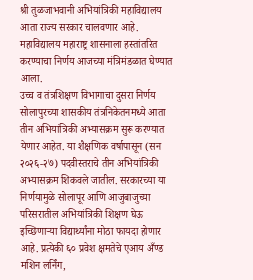श्री तुळजाभवानी अभियांत्रिकी महाविद्यालय आता राज्य सरकार चालवणार आहे. महाविद्यालय महाराष्ट्र शासनाला हस्तांतरित करण्याचा निर्णय आजच्या मंत्रिमंडळात घेण्यात आला.
उच्च व तंत्रशिक्षण विभागाचा दुसरा निर्णय
सोलापुरच्या शासकीय तंत्रनिकेतनमध्ये आता तीन अभियांत्रिकी अभ्यासक्रम सुरू करण्यात येणार आहेत. या शैक्षणिक वर्षापासून (सन २०२६-२७) पदवीस्तराचे तीन अभियांत्रिकी अभ्यासक्रम शिकवले जातील. सरकारच्या या निर्णयामुळे सोलापूर आणि आजुबाजुच्या परिसरातील अभियांत्रिकी शिक्षण घेऊ इच्छिणाऱ्या विद्यार्थ्यांना मोठा फायदा होणार आहे. प्रत्येकी ६० प्रवेश क्षमतेचे एआय अँण्ड मशिन लर्निंग,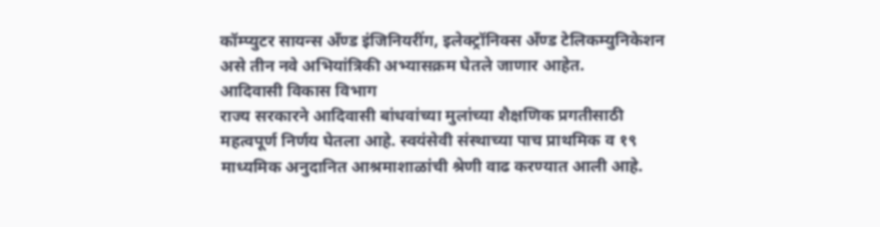कॉम्प्युटर सायन्स अँण्ड इंजिनियरींग, इलेक्ट्रॉनिक्स अँण्ड टेलिकम्युनिकेशन असे तीन नवे अभियांत्रिकी अभ्यासक्रम घेतले जाणार आहेत.
आदिवासी विकास विभाग
राज्य सरकारने आदिवासी बांधवांच्या मुलांच्या शैक्षणिक प्रगतीसाठी महत्वपूर्ण निर्णय घेतला आहे. स्वयंसेवी संस्थाच्या पाच प्राथमिक व १९ माध्यमिक अनुदानित आश्रमाशाळांची श्रेणी वाढ करण्यात आली आहे.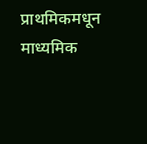प्राथमिकमधून माध्यमिक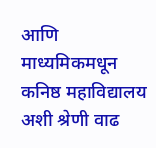आणि माध्यमिकमधून कनिष्ठ महाविद्यालय अशी श्रेणी वाढ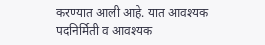करण्यात आली आहे. यात आवश्यक पदनिर्मिती व आवश्यक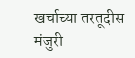खर्चाच्या तरतूदीस मंजुरी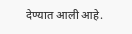देण्यात आली आहे.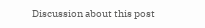Discussion about this post